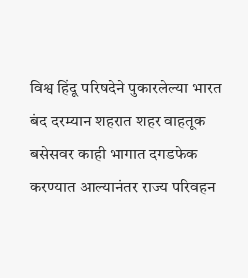विश्व हिंदू परिषदेने पुकारलेल्या भारत बंद दरम्यान शहरात शहर वाहतूक बसेसवर काही भागात दगडफेक करण्यात आल्यानंतर राज्य परिवहन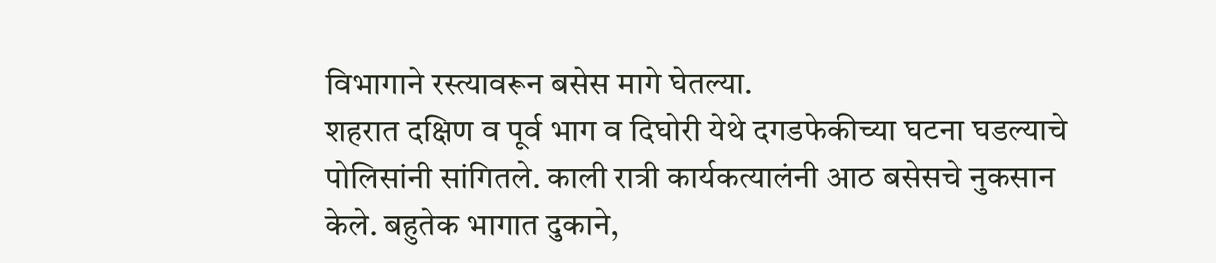विभागाने रस्त्यावरून बसेस मागे घेतल्या.
शहरात दक्षिण व पूर्व भाग व दिघोरी येथे दगडफेकीच्या घटना घडल्याचे पोलिसांनी सांगितले. काली रात्री कार्यकत्यालंनी आठ बसेसचे नुकसान केले. बहुतेक भागात दुकाने,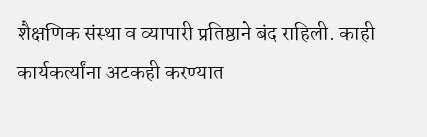शैक्षणिक संस्था व व्यापारी प्रतिष्ठाने बंद राहिली. काही कार्यकर्त्यांना अटकही करण्यात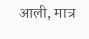आली, मात्र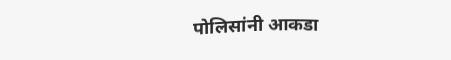पोलिसांनी आकडा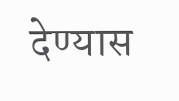देण्यास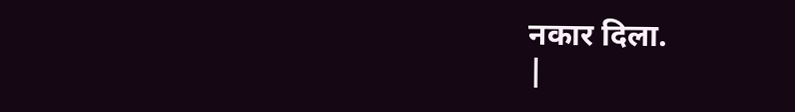नकार दिला.
|